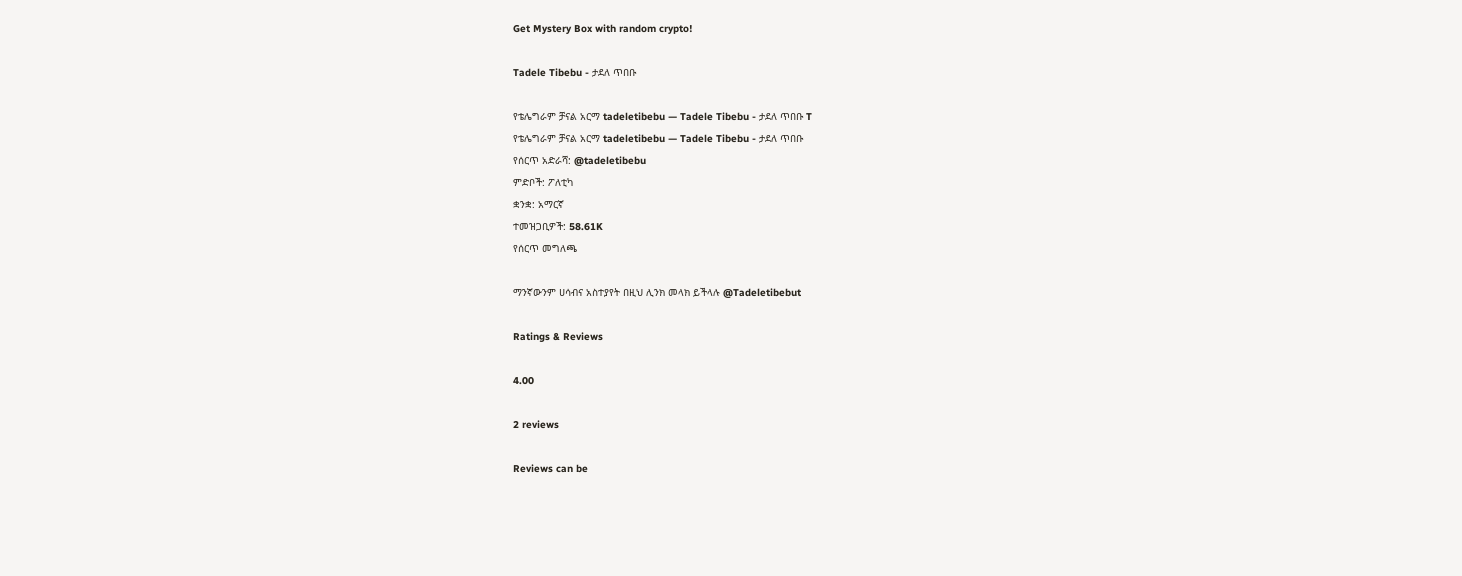Get Mystery Box with random crypto!

Tadele Tibebu - ታደለ ጥበቡ

የቴሌግራም ቻናል አርማ tadeletibebu — Tadele Tibebu - ታደለ ጥበቡ T
የቴሌግራም ቻናል አርማ tadeletibebu — Tadele Tibebu - ታደለ ጥበቡ
የሰርጥ አድራሻ: @tadeletibebu
ምድቦች: ፖለቲካ
ቋንቋ: አማርኛ
ተመዝጋቢዎች: 58.61K
የሰርጥ መግለጫ

ማንኛውንም ሀሳብና አስተያየት በዚህ ሊንክ መላክ ይችላሉ @Tadeletibebut

Ratings & Reviews

4.00

2 reviews

Reviews can be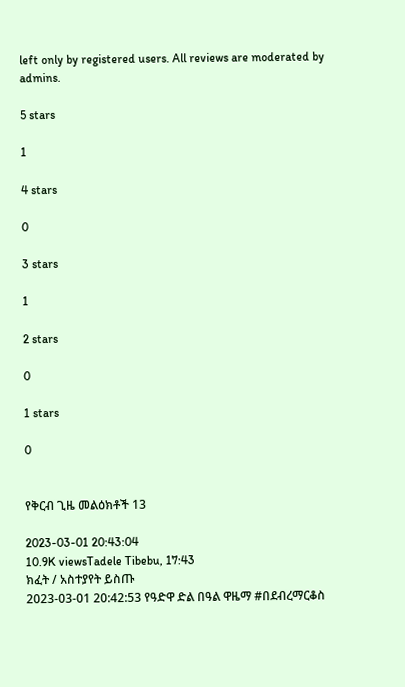left only by registered users. All reviews are moderated by admins.

5 stars

1

4 stars

0

3 stars

1

2 stars

0

1 stars

0


የቅርብ ጊዜ መልዕክቶች 13

2023-03-01 20:43:04
10.9K viewsTadele Tibebu, 17:43
ክፈት / አስተያየት ይስጡ
2023-03-01 20:42:53 የዓድዋ ድል በዓል ዋዜማ #በደብረማርቆስ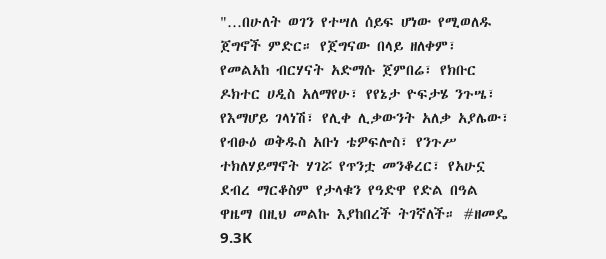"…በሁለት ወገን የተሣለ ሰይፍ ሆነው የሚወለዱ ጀግኖች ምድር። የጀግናው በላይ ዘለቀም፣ የመልአከ ብርሃናት አድማሱ ጀምበሬ፣ የክቡር ዶክተር ሀዲስ አለማየሁ፣ የየኔታ ዮፍታሄ ንጉሤ፣ የእማሆይ ገላነሽ፣ የሊቀ ሊቃውንት አለቃ አያሌው፣ የብፁዕ ወቅዱስ አቡነ ቴዎፍሎስ፣ የንጉሥ ተክለሃይማኖት ሃገሯ የጥንቷ መንቆረር፣ የአሁኗ ደብረ ማርቆስም የታላቁን የዓድዋ የድል በዓል ዋዜማ በዚህ መልኩ እያከበረች ትገኛለች። #ዘመዴ
9.3K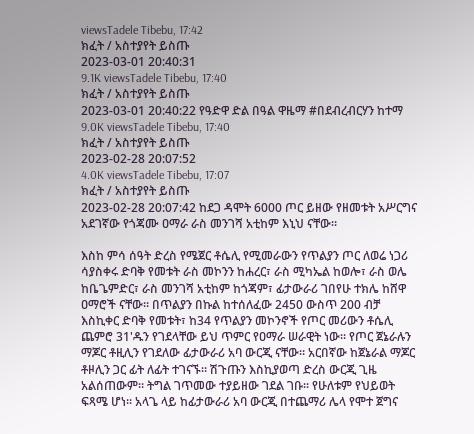viewsTadele Tibebu, 17:42
ክፈት / አስተያየት ይስጡ
2023-03-01 20:40:31
9.1K viewsTadele Tibebu, 17:40
ክፈት / አስተያየት ይስጡ
2023-03-01 20:40:22 የዓድዋ ድል በዓል ዋዜማ #በደብረብርሃን ከተማ
9.0K viewsTadele Tibebu, 17:40
ክፈት / አስተያየት ይስጡ
2023-02-28 20:07:52
4.0K viewsTadele Tibebu, 17:07
ክፈት / አስተያየት ይስጡ
2023-02-28 20:07:42 ከደጋ ዳሞት 6000 ጦር ይዘው የዘመቱት አሥርግና አደገኛው የጎጃሙ ዐማራ ራስ መንገሻ አቲከም እኒህ ናቸው።

እስከ ምሳ ሰዓት ድረስ የሜጀር ቶሴሊ የሚመራውን የጥልያን ጦር ለወሬ ነጋሪ ሳያስቀሩ ድባቅ የመቱት ራስ መኮንን ከሐረር፣ ራስ ሚካኤል ከወሎ፣ ራስ ወሌ ከቤጌምድር፣ ራስ መንገሻ አቲከም ከጎጃም፣ ፊታውራሪ ገበየሁ ተክሌ ከሸዋ ዐማሮች ናቸው። በጥልያን በኩል ከተሰለፈው 2450 ውስጥ 200 ብቻ እስኪቀር ድባቅ የመቱት፣ ከ34 የጥልያን መኮንኖች የጦር መሪውን ቶሴሊ ጨምሮ 31'ዱን የገደላቸው ይህ ጥምር የዐማራ ሠራዊት ነው። የጦር ጀኔራሉን ማጆር ቶዚሊን የገደለው ፊታውራሪ አባ ውርጂ ናቸው። አርበኛው ከጀኔራል ማጆር ቶዞሊን ጋር ፊት ለፊት ተገናኙ። ሽጉጡን እስኪያወጣ ድረስ ውርጂ ጊዜ አልሰጠውም። ትግል ገጥመው ተያይዘው ገደል ገቡ። የሁለቱም የህይወት ፍጻሜ ሆነ። አላጌ ላይ ከፊታውራሪ አባ ውርጂ በተጨማሪ ሌላ የሞተ ጀግና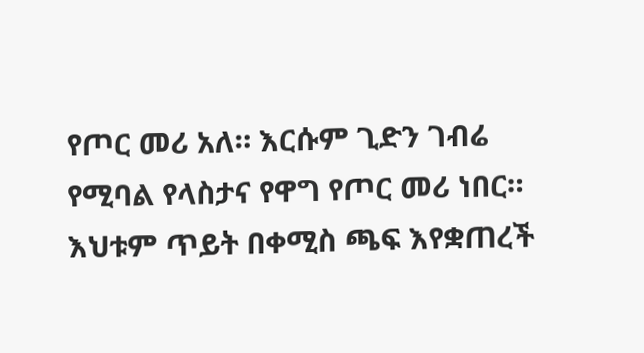የጦር መሪ አለ። እርሱም ጊድን ገብሬ የሚባል የላስታና የዋግ የጦር መሪ ነበር። እህቱም ጥይት በቀሚስ ጫፍ እየቋጠረች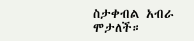ስታቀብል አብራ ሞታለች።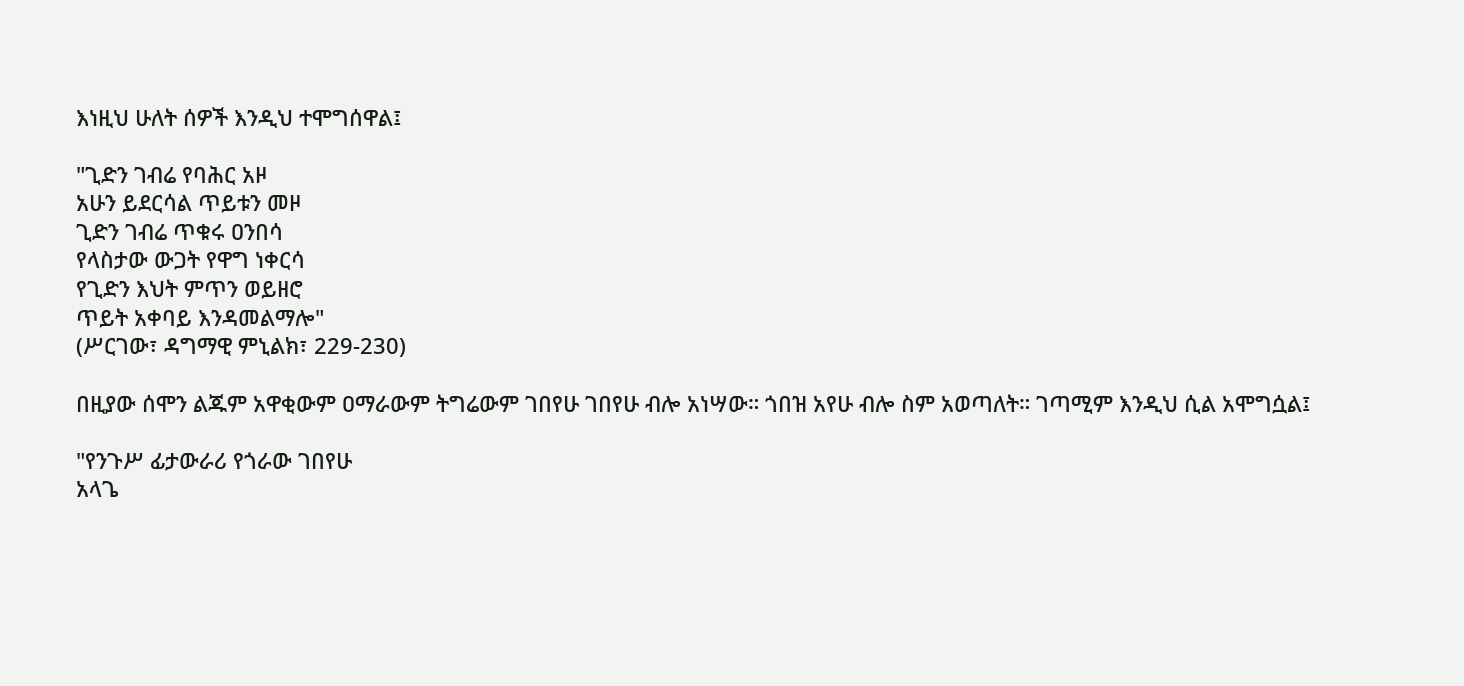እነዚህ ሁለት ሰዎች እንዲህ ተሞግሰዋል፤

"ጊድን ገብሬ የባሕር አዞ
አሁን ይደርሳል ጥይቱን መዞ
ጊድን ገብሬ ጥቁሩ ዐንበሳ
የላስታው ውጋት የዋግ ነቀርሳ
የጊድን እህት ምጥን ወይዘሮ
ጥይት አቀባይ እንዳመልማሎ"
(ሥርገው፣ ዳግማዊ ምኒልክ፣ 229-230)

በዚያው ሰሞን ልጁም አዋቂውም ዐማራውም ትግሬውም ገበየሁ ገበየሁ ብሎ አነሣው። ጎበዝ አየሁ ብሎ ስም አወጣለት። ገጣሚም እንዲህ ሲል አሞግሷል፤

"የንጉሥ ፊታውራሪ የጎራው ገበየሁ
አላጌ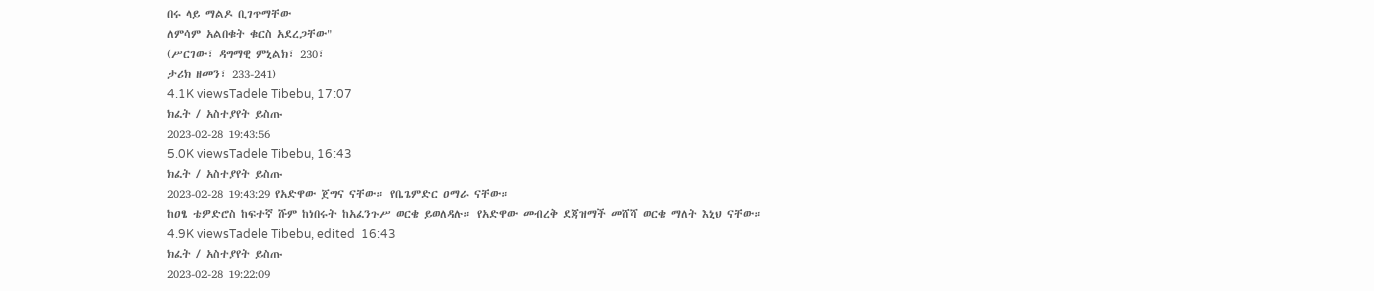በሩ ላይ ማልዶ ቢገጥማቸው
ለምሳም አልበቁት ቁርስ አደረጋቸው"
(ሥርገው፣ ዳግማዊ ምኒልክ፣ 230፣
ታሪክ ዘመን፣ 233-241)
4.1K viewsTadele Tibebu, 17:07
ክፈት / አስተያየት ይስጡ
2023-02-28 19:43:56
5.0K viewsTadele Tibebu, 16:43
ክፈት / አስተያየት ይስጡ
2023-02-28 19:43:29 የአድዋው ጀግና ናቸው። የቤጌምድር ዐማራ ናቸው።
ከዐፄ ቴዎድሮስ ከፍተኛ ሹም ከነበሩት ከአፈንጉሥ ወርቄ ይወለዳሉ። የአድዋው መብረቅ ደጃዝማች መሸሻ ወርቄ ማለት እኒህ ናቸው።
4.9K viewsTadele Tibebu, edited  16:43
ክፈት / አስተያየት ይስጡ
2023-02-28 19:22:09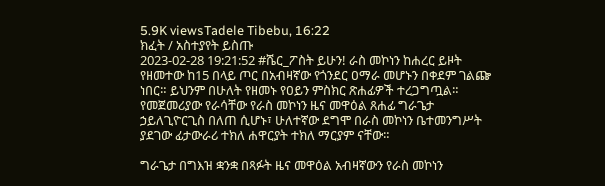5.9K viewsTadele Tibebu, 16:22
ክፈት / አስተያየት ይስጡ
2023-02-28 19:21:52 #ሼር_ፖስት ይሁን! ራስ መኮነን ከሐረር ይዞት የዘመተው ከ15 በላይ ጦር በአብዛኛው የጎንደር ዐማራ መሆኑን በቀደም ገልጬ ነበር። ይህንም በሁለት የዘመኑ የዐይን ምስክር ጽሐፊዎች ተረጋግጧል። የመጀመሪያው የራሳቸው የራስ መኮነን ዜና መዋዕል ጸሐፊ ግራጌታ ኃይለጊዮርጊስ በለጠ ሲሆኑ፣ ሁለተኛው ደግሞ በራስ መኮነን ቤተመንግሥት ያደገው ፊታውራሪ ተክለ ሐዋርያት ተክለ ማርያም ናቸው።

ግራጌታ በግእዝ ቋንቋ በጻፉት ዜና መዋዕል አብዛኛውን የራስ መኮነን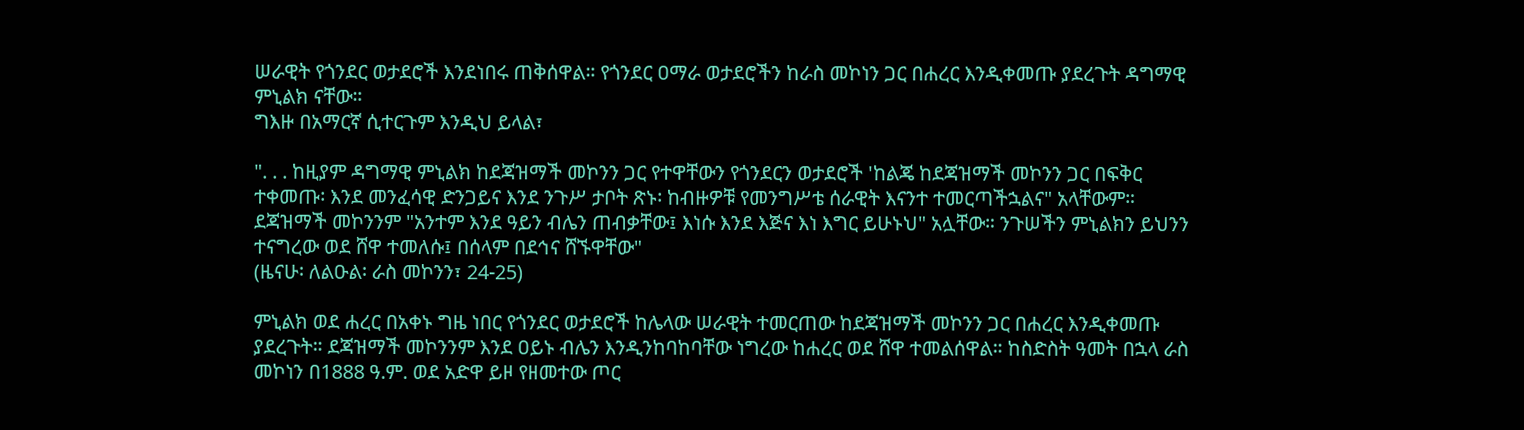ሠራዊት የጎንደር ወታደሮች እንደነበሩ ጠቅሰዋል። የጎንደር ዐማራ ወታደሮችን ከራስ መኮነን ጋር በሐረር እንዲቀመጡ ያደረጉት ዳግማዊ ምኒልክ ናቸው።
ግእዙ በአማርኛ ሲተርጉም እንዲህ ይላል፣

". . . ከዚያም ዳግማዊ ምኒልክ ከደጃዝማች መኮንን ጋር የተዋቸውን የጎንደርን ወታደሮች 'ከልጄ ከደጃዝማች መኮንን ጋር በፍቅር ተቀመጡ፡ እንደ መንፈሳዊ ድንጋይና እንደ ንጉሥ ታቦት ጽኑ፡ ከብዙዎቹ የመንግሥቴ ሰራዊት እናንተ ተመርጣችኋልና" አላቸውም። ደጃዝማች መኮንንም "አንተም እንደ ዓይን ብሌን ጠብቃቸው፤ እነሱ እንደ እጅና እነ እግር ይሁኑህ" አሏቸው። ንጉሠችን ምኒልክን ይህንን ተናግረው ወደ ሸዋ ተመለሱ፤ በሰላም በደኅና ሸኙዋቸው"
(ዜናሁ፡ ለልዑል፡ ራስ መኮንን፣ 24-25)

ምኒልክ ወደ ሐረር በአቀኑ ግዜ ነበር የጎንደር ወታደሮች ከሌላው ሠራዊት ተመርጠው ከደጃዝማች መኮንን ጋር በሐረር እንዲቀመጡ ያደረጉት። ደጃዝማች መኮንንም እንደ ዐይኑ ብሌን እንዲንከባከባቸው ነግረው ከሐረር ወደ ሸዋ ተመልሰዋል። ከስድስት ዓመት በኋላ ራስ መኮነን በ1888 ዓ.ም. ወደ አድዋ ይዞ የዘመተው ጦር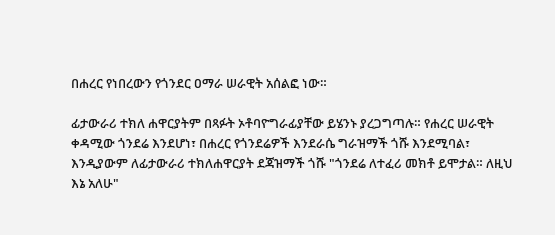በሐረር የነበረውን የጎንደር ዐማራ ሠራዊት አሰልፎ ነው።

ፊታውራሪ ተክለ ሐዋርያትም በጻፉት ኦቶባዮግራፊያቸው ይሄንኑ ያረጋግጣሉ። የሐረር ሠራዊት ቀዳሚው ጎንደሬ እንደሆነ፣ በሐረር የጎንደሬዎች እንደራሴ ግራዝማች ጎሹ እንደሚባል፣ እንዲያውም ለፊታውራሪ ተክለሐዋርያት ደጃዝማች ጎሹ "ጎንደሬ ለተፈሪ መክቶ ይሞታል። ለዚህ እኔ አለሁ"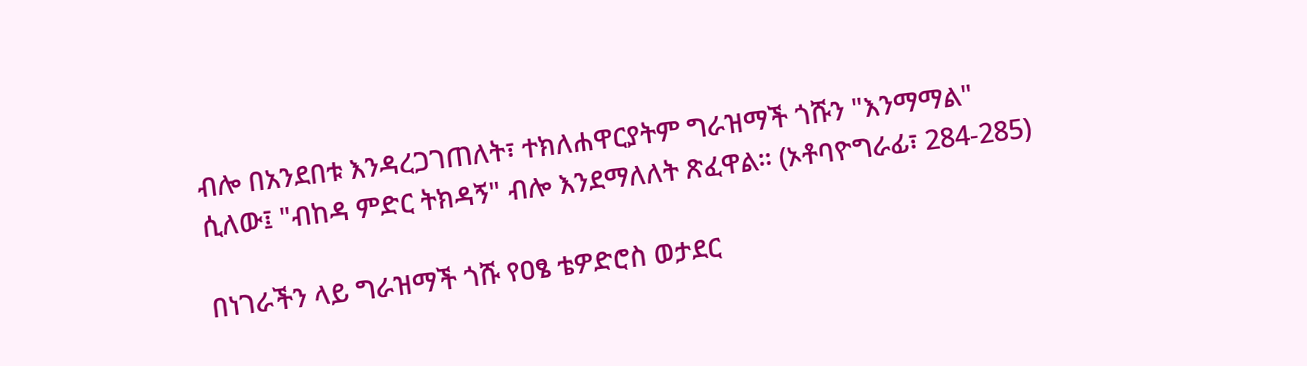ብሎ በአንደበቱ እንዳረጋገጠለት፣ ተክለሐዋርያትም ግራዝማች ጎሹን "እንማማል" ሲለው፤ "ብከዳ ምድር ትክዳኝ" ብሎ እንደማለለት ጽፈዋል። (ኦቶባዮግራፊ፣ 284-285)

በነገራችን ላይ ግራዝማች ጎሹ የዐፄ ቴዎድሮስ ወታደር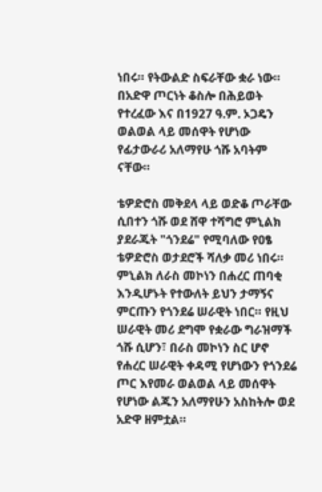ነበሩ። የትውልድ ስፍራቸው ቋራ ነው። በአድዋ ጦርነት ቆስሎ በሕይወት የተረፈው እና በ1927 ዓ.ም. ኦጋዴን ወልወል ላይ መሰዋት የሆነው የፊታውራሪ አለማየሁ ጎሹ አባትም ናቸው።

ቴዎድሮስ መቅደላ ላይ ወድቆ ጦራቸው ሲበተን ጎሹ ወደ ሸዋ ተሻግሮ ምኒልክ ያደራጁት "ጎንደሬ" የሚባለው የዐፄ ቴዎድሮስ ወታደሮች ሻለቃ መሪ ነበሩ። ምኒልክ ለራስ መኮነን በሐረር ጠባቂ እንዲሆኑት የተውለት ይህን ታማኝና ምርጡን የጎንደሬ ሠራዊት ነበር። የዚህ ሠራዊት መሪ ደግሞ የቋራው ግራዝማች ጎሹ ሲሆን፣ በራስ መኮነን ስር ሆኖ የሐረር ሠራዊት ቀዳሚ የሆነውን የጎንደሬ ጦር እየመራ ወልወል ላይ መሰዋት የሆነው ልጁን አለማየሁን አስከትሎ ወደ አድዋ ዘምቷል።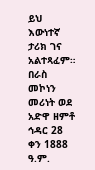ይህ እውነተኛ ታሪክ ገና አልተጻፈም። በራስ መኮነን መሪነት ወደ አድዋ ዘምቶ ኅዳር 28 ቀን 1888 ዓ.ም.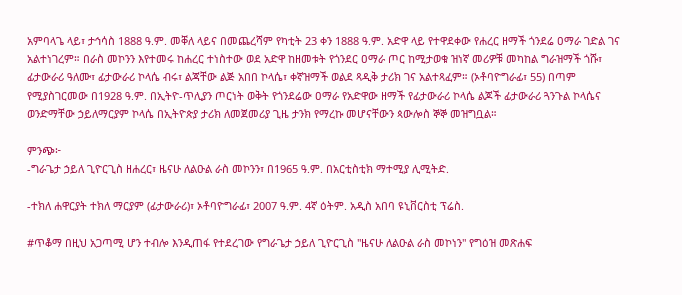አምባላጌ ላይ፣ ታኅሳስ 1888 ዓ.ም. መቐለ ላይና በመጨረሻም የካቲት 23 ቀን 1888 ዓ.ም. አድዋ ላይ የተዋደቀው የሐረር ዘማች ጎንደሬ ዐማራ ገድል ገና አልተነገረም። በራስ መኮንን እየተመሩ ከሐረር ተነስተው ወደ አድዋ ከዘመቱት የጎንደር ዐማራ ጦር ከሚታወቁ ዝነኛ መሪዎቹ መካከል ግራዝማች ጎሹ፣ ፊታውራሪ ዓለሙ፣ ፊታውራሪ ኮላሴ ብሩ፣ ልጃቸው ልጅ አበበ ኮላሴ፣ ቀኛዝማች ወልደ ጻዲቅ ታሪክ ገና አልተጻፈም። (ኦቶባዮግራፊ፣ 55) በጣም የሚያስገርመው በ1928 ዓ.ም. በኢትዮ-ጥሊያን ጦርነት ወቅት የጎንደሬው ዐማራ የአድዋው ዘማች የፊታውራሪ ኮላሴ ልጆች ፊታውራሪ ጓንጉል ኮላሴና ወንድማቸው ኃይለማርያም ኮላሴ በኢትዮጵያ ታሪክ ለመጀመሪያ ጊዜ ታንክ የማረኩ መሆናቸውን ጳውሎስ ኞኞ መዝግቧል።

ምንጭ፦
-ግራጌታ ኃይለ ጊዮርጊስ ዘሐረር፣ ዜናሁ ለልዑል ራስ መኮንን፣ በ1965 ዓ.ም. በአርቲስቲክ ማተሚያ ሊሚትድ.

-ተክለ ሐዋርያት ተክለ ማርያም (ፊታውራሪ)፣ ኦቶባዮግራፊ፣ 2007 ዓ.ም. 4ኛ ዕትም. አዲስ አበባ ዩኒቨርስቲ ፕሬስ.

#ጥቆማ በዚህ አጋጣሚ ሆን ተብሎ እንዲጠፋ የተደረገው የግራጌታ ኃይለ ጊዮርጊስ "ዜናሁ ለልዑል ራስ መኮነን" የግዕዝ መጽሐፍ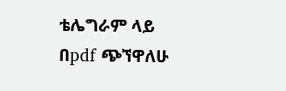ቴሌግራም ላይ በpdf ጭኘዋለሁ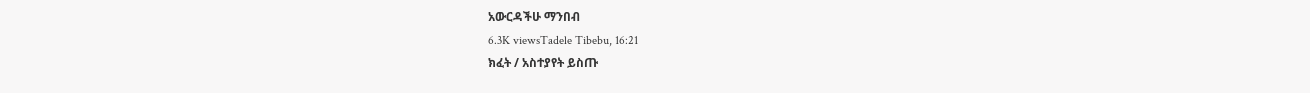አውርዳችሁ ማንበብ
6.3K viewsTadele Tibebu, 16:21
ክፈት / አስተያየት ይስጡ